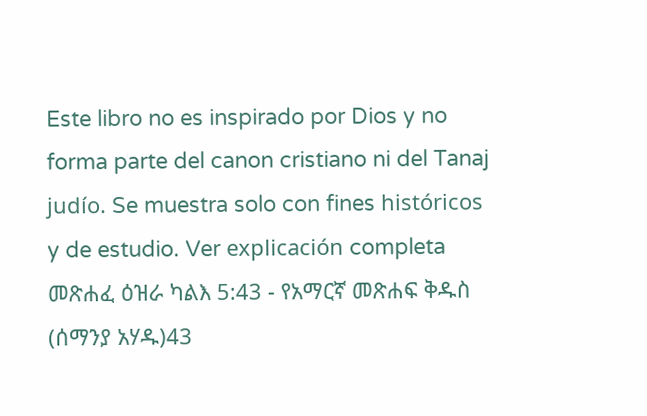Este libro no es inspirado por Dios y no forma parte del canon cristiano ni del Tanaj judío. Se muestra solo con fines históricos y de estudio. Ver explicación completa መጽሐፈ ዕዝራ ካልእ 5:43 - የአማርኛ መጽሐፍ ቅዱስ (ሰማንያ አሃዱ)43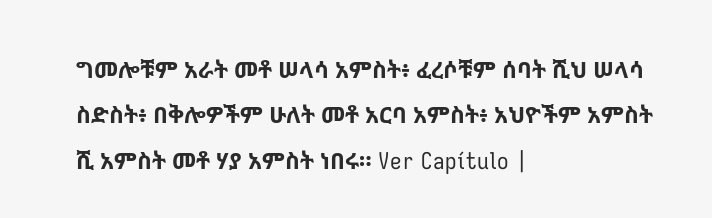ግመሎቹም አራት መቶ ሠላሳ አምስት፥ ፈረሶቹም ሰባት ሺህ ሠላሳ ስድስት፥ በቅሎዎችም ሁለት መቶ አርባ አምስት፥ አህዮችም አምስት ሺ አምስት መቶ ሃያ አምስት ነበሩ። Ver Capítulo |